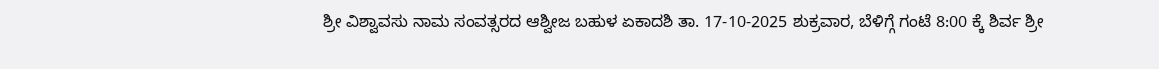ಶ್ರೀ ವಿಶ್ವಾವಸು ನಾಮ ಸಂವತ್ಸರದ ಆಶ್ವೀಜ ಬಹುಳ ಏಕಾದಶಿ ತಾ. 17-10-2025 ಶುಕ್ರವಾರ, ಬೆಳಿಗ್ಗೆ ಗಂಟೆ 8:00 ಕ್ಕೆ ಶಿರ್ವ ಶ್ರೀ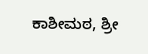ಕಾಶೀಮಠ, ಶ್ರೀ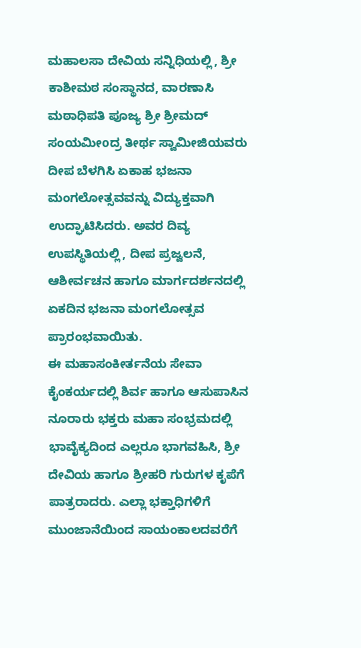ಮಹಾಲಸಾ ದೇವಿಯ ಸನ್ನಿಧಿಯಲ್ಲಿ, ಶ್ರೀ ಕಾಶೀಮಠ ಸಂಸ್ಥಾನದ, ವಾರಣಾಸಿ ಮಠಾಧಿಪತಿ ಪೂಜ್ಯ ಶ್ರೀ ಶ್ರೀಮದ್ ಸಂಯಮೀoದ್ರ ತೀರ್ಥ ಸ್ವಾಮೀಜಿಯವರು ದೀಪ ಬೆಳಗಿಸಿ ಏಕಾಹ ಭಜನಾ ಮಂಗಲೋತ್ಸವವನ್ನು ವಿದ್ಯುಕ್ತವಾಗಿ ಉದ್ಘಾಟಿಸಿದರು. ಅವರ ದಿವ್ಯ ಉಪಸ್ಥಿತಿಯಲ್ಲಿ, ದೀಪ ಪ್ರಜ್ವಲನೆ, ಆಶೀರ್ವಚನ ಹಾಗೂ ಮಾರ್ಗದರ್ಶನದಲ್ಲಿ ಏಕದಿನ ಭಜನಾ ಮಂಗಲೋತ್ಸವ ಪ್ರಾರಂಭವಾಯಿತು.
ಈ ಮಹಾಸಂಕೀರ್ತನೆಯ ಸೇವಾ ಕೈಂಕರ್ಯದಲ್ಲಿ ಶಿರ್ವ ಹಾಗೂ ಆಸುಪಾಸಿನ ನೂರಾರು ಭಕ್ತರು ಮಹಾ ಸಂಭ್ರಮದಲ್ಲಿ ಭಾವೈಕ್ಯದಿಂದ ಎಲ್ಲರೂ ಭಾಗವಹಿಸಿ, ಶ್ರೀ ದೇವಿಯ ಹಾಗೂ ಶ್ರೀಹರಿ ಗುರುಗಳ ಕೃಪೆಗೆ ಪಾತ್ರರಾದರು. ಎಲ್ಲಾ ಭಕ್ತಾಧಿಗಳಿಗೆ ಮುಂಜಾನೆಯಿಂದ ಸಾಯಂಕಾಲದವರೆಗೆ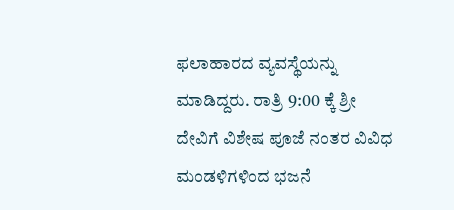ಫಲಾಹಾರದ ವ್ಯವಸ್ಥೆಯನ್ನು ಮಾಡಿದ್ದರು. ರಾತ್ರಿ 9:00 ಕ್ಕೆ ಶ್ರೀ ದೇವಿಗೆ ವಿಶೇಷ ಪೂಜೆ ನಂತರ ವಿವಿಧ ಮಂಡಳಿಗಳಿಂದ ಭಜನೆ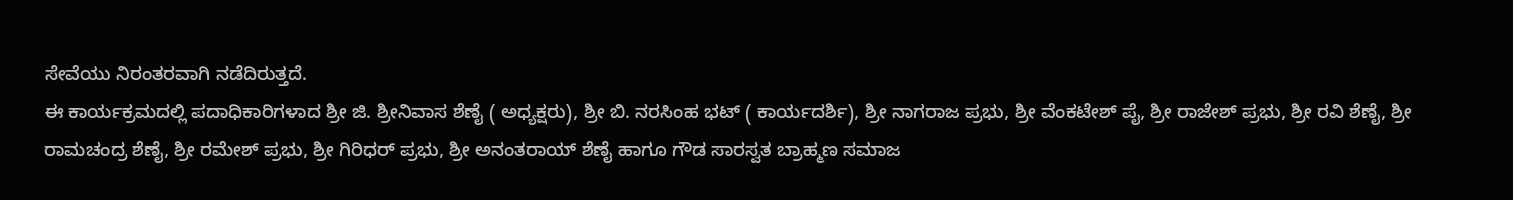ಸೇವೆಯು ನಿರಂತರವಾಗಿ ನಡೆದಿರುತ್ತದೆ.
ಈ ಕಾರ್ಯಕ್ರಮದಲ್ಲಿ ಪದಾಧಿಕಾರಿಗಳಾದ ಶ್ರೀ ಜಿ. ಶ್ರೀನಿವಾಸ ಶೆಣೈ ( ಅಧ್ಯಕ್ಷರು), ಶ್ರೀ ಬಿ. ನರಸಿಂಹ ಭಟ್ ( ಕಾರ್ಯದರ್ಶಿ), ಶ್ರೀ ನಾಗರಾಜ ಪ್ರಭು, ಶ್ರೀ ವೆಂಕಟೇಶ್ ಪೈ, ಶ್ರೀ ರಾಜೇಶ್ ಪ್ರಭು, ಶ್ರೀ ರವಿ ಶೆಣೈ, ಶ್ರೀ ರಾಮಚಂದ್ರ ಶೆಣೈ, ಶ್ರೀ ರಮೇಶ್ ಪ್ರಭು, ಶ್ರೀ ಗಿರಿಧರ್ ಪ್ರಭು, ಶ್ರೀ ಅನಂತರಾಯ್ ಶೆಣೈ ಹಾಗೂ ಗೌಡ ಸಾರಸ್ವತ ಬ್ರಾಹ್ಮಣ ಸಮಾಜ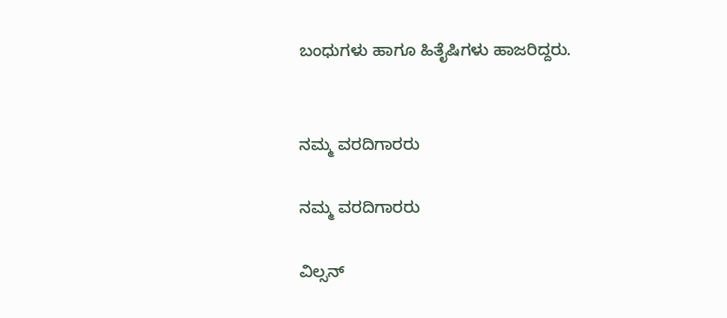ಬಂಧುಗಳು ಹಾಗೂ ಹಿತೈಷಿಗಳು ಹಾಜರಿದ್ದರು.


ನಮ್ಮ ವರದಿಗಾರರು

ನಮ್ಮ ವರದಿಗಾರರು

ವಿಲ್ಸನ್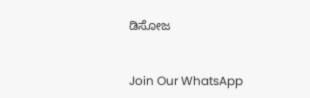ಡಿಸೋಜ


Join Our WhatsApp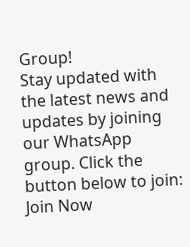Group!
Stay updated with the latest news and updates by joining our WhatsApp group. Click the button below to join:
Join Now